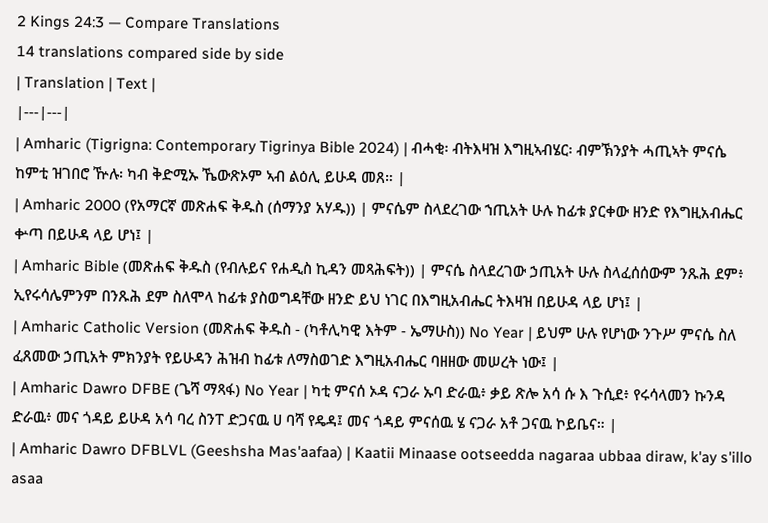2 Kings 24:3 — Compare Translations
14 translations compared side by side
| Translation | Text |
|---|---|
| Amharic (Tigrigna: Contemporary Tigrinya Bible 2024) | ብሓቂ፡ ብትእዛዝ እግዚኣብሄር፡ ብምኽንያት ሓጢኣት ምናሴ ከምቲ ዝገበሮ ዅሉ፡ ካብ ቅድሚኡ ኼውጽኦም ኣብ ልዕሊ ይሁዳ መጸ። |
| Amharic 2000 (የአማርኛ መጽሐፍ ቅዱስ (ሰማንያ አሃዱ)) | ምናሴም ስላደረገው ኀጢአት ሁሉ ከፊቱ ያርቀው ዘንድ የእግዚአብሔር ቍጣ በይሁዳ ላይ ሆነ፤ |
| Amharic Bible (መጽሐፍ ቅዱስ (የብሉይና የሐዲስ ኪዳን መጻሕፍት)) | ምናሴ ስላደረገው ኃጢአት ሁሉ ስላፈሰሰውም ንጹሕ ደም፥ ኢየሩሳሌምንም በንጹሕ ደም ስለሞላ ከፊቱ ያስወግዳቸው ዘንድ ይህ ነገር በእግዚአብሔር ትእዛዝ በይሁዳ ላይ ሆነ፤ |
| Amharic Catholic Version (መጽሐፍ ቅዱስ - (ካቶሊካዊ እትም - ኤማሁስ)) No Year | ይህም ሁሉ የሆነው ንጉሥ ምናሴ ስለ ፈጸመው ኃጢአት ምክንያት የይሁዳን ሕዝብ ከፊቱ ለማስወገድ እግዚአብሔር ባዘዘው መሠረት ነው፤ |
| Amharic Dawro DFBE (ጌሻ ማጻፋ) No Year | ካቲ ምናሰ ኦዳ ናጋራ ኡባ ድራዉ፥ ቃይ ጽሎ አሳ ሱ እ ጉሲደ፥ የሩሳላመን ኩንዳ ድራዉ፥ መና ጎዳይ ይሁዳ አሳ ባረ ስንፐ ድጋናዉ ሀ ባሻ የዴዳ፤ መና ጎዳይ ምናሰዉ ሄ ናጋራ አቶ ጋናዉ ኮይቤና። |
| Amharic Dawro DFBLVL (Geeshsha Mas'aafaa) | Kaatii Minaase ootseedda nagaraa ubbaa diraw, k'ay s'illo asaa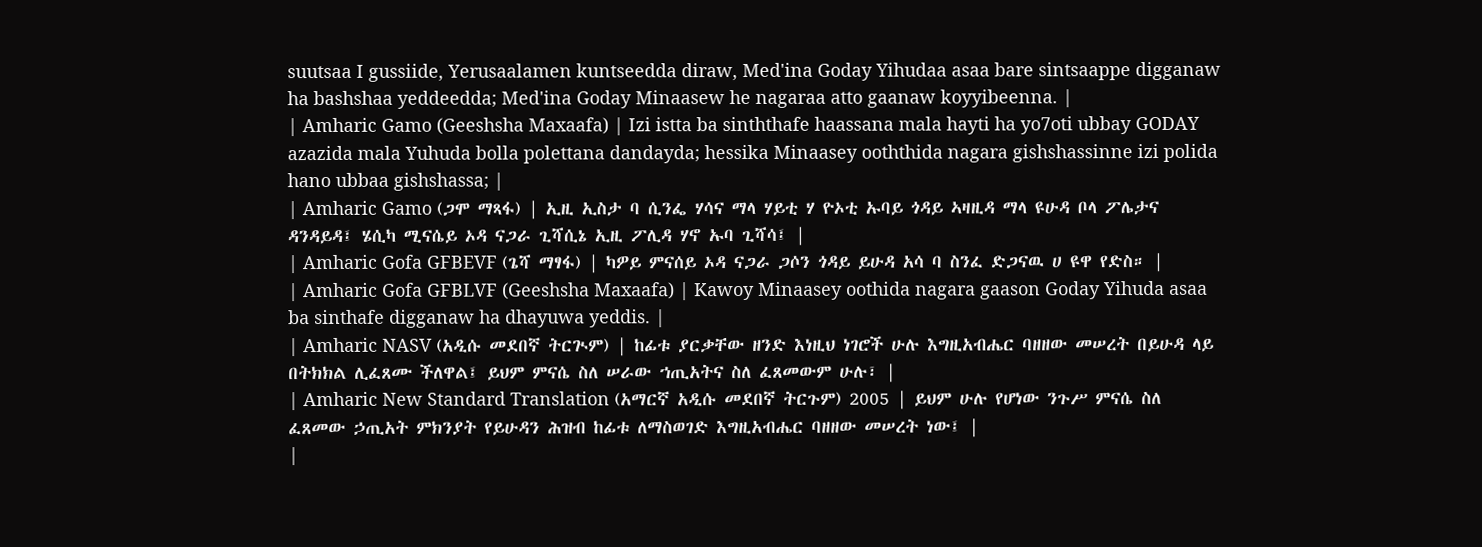suutsaa I gussiide, Yerusaalamen kuntseedda diraw, Med'ina Goday Yihudaa asaa bare sintsaappe digganaw ha bashshaa yeddeedda; Med'ina Goday Minaasew he nagaraa atto gaanaw koyyibeenna. |
| Amharic Gamo (Geeshsha Maxaafa) | Izi istta ba sinththafe haassana mala hayti ha yo7oti ubbay GODAY azazida mala Yuhuda bolla polettana dandayda; hessika Minaasey ooththida nagara gishshassinne izi polida hano ubbaa gishshassa; |
| Amharic Gamo (ጋሞ ማጻፋ) | ኢዚ ኢስታ ባ ሲንፌ ሃሳና ማላ ሃይቲ ሃ ዮኦቲ ኡባይ ጎዳይ ኣዛዚዳ ማላ ዩሁዳ ቦላ ፖሌታና ዳንዳይዳ፤ ሄሲካ ሚናሴይ ኦዳ ናጋራ ጊሻሲኔ ኢዚ ፖሊዳ ሃኖ ኡባ ጊሻሳ፤ |
| Amharic Gofa GFBEVF (ጌሻ ማፃፋ) | ካዎይ ምናሰይ ኦዳ ናጋራ ጋሶን ጎዳይ ይሁዳ አሳ ባ ስንፈ ድጋናዉ ሀ ዩዋ የድስ። |
| Amharic Gofa GFBLVF (Geeshsha Maxaafa) | Kawoy Minaasey oothida nagara gaason Goday Yihuda asaa ba sinthafe digganaw ha dhayuwa yeddis. |
| Amharic NASV (አዲሱ መደበኛ ትርጒም) | ከፊቱ ያርቃቸው ዘንድ እነዚህ ነገሮች ሁሉ እግዚአብሔር ባዘዘው መሠረት በይሁዳ ላይ በትክክል ሊፈጸሙ ችለዋል፤ ይህም ምናሴ ስለ ሠራው ኀጢአትና ስለ ፈጸመውም ሁሉ፣ |
| Amharic New Standard Translation (አማርኛ አዲሱ መደበኛ ትርጉም) 2005 | ይህም ሁሉ የሆነው ንጉሥ ምናሴ ስለ ፈጸመው ኃጢአት ምክንያት የይሁዳን ሕዝብ ከፊቱ ለማስወገድ እግዚአብሔር ባዘዘው መሠረት ነው፤ |
|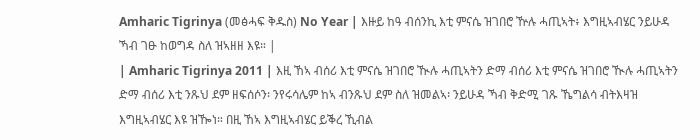Amharic Tigrinya (መፅሓፍ ቅዱስ) No Year | እዙይ ከዓ ብሰንኪ እቲ ምናሴ ዝገበሮ ዅሉ ሓጢኣት፥ እግዚኣብሄር ንይሁዳ ኻብ ገፁ ከወግዳ ስለ ዝኣዘዘ እዩ። |
| Amharic Tigrinya 2011 | እዚ ኸኣ ብሰሪ እቲ ምናሴ ዝገበሮ ዂሉ ሓጢኣትን ድማ ብሰሪ እቲ ምናሴ ዝገበሮ ዂሉ ሓጢኣትን ድማ ብሰሪ እቲ ንጹህ ደም ዘፍሰሶን፡ ንየሩሳሌም ከኣ ብንጹህ ደም ስለ ዝመልኣ፡ ንይሁዳ ኻብ ቅድሚ ገጹ ኼግልሳ ብትእዛዝ እግዚኣብሄር እዩ ዝዀነ። በዚ ኸኣ እግዚኣብሄር ይቕረ ኺብል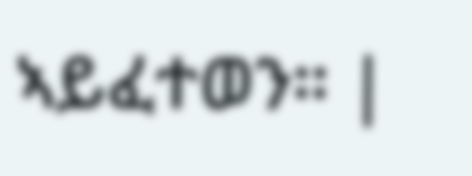ኣይፈተወን። |